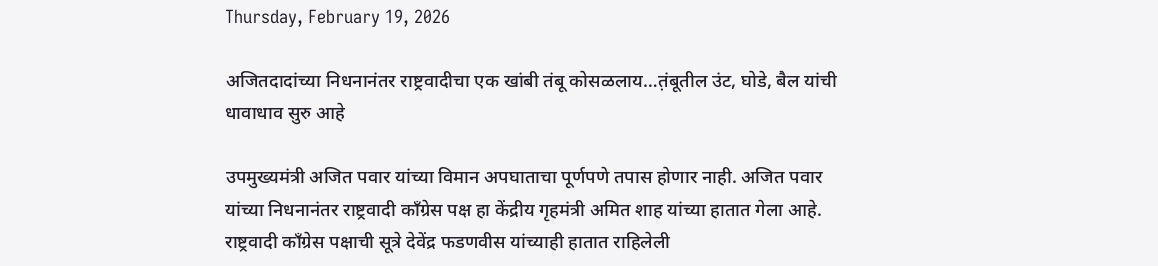Thursday, February 19, 2026

अजितदादांच्या निधनानंतर राष्ट्रवादीचा एक खांबी तंबू कोसळलाय…त़ंबूतील उंट, घोडे, बैल यांची धावाधाव सुरु आहे

उपमुख्यमंत्री अजित पवार यांच्या विमान अपघाताचा पूर्णपणे तपास होणार नाही. अजित पवार यांच्या निधनानंतर राष्ट्रवादी काँग्रेस पक्ष हा केंद्रीय गृहमंत्री अमित शाह यांच्या हातात गेला आहे. राष्ट्रवादी काँग्रेस पक्षाची सूत्रे देवेंद्र फडणवीस यांच्याही हातात राहिलेली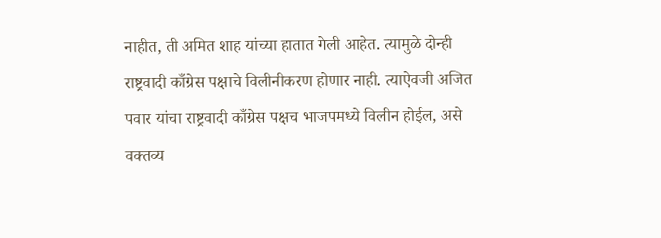नाहीत, ती अमित शाह यांच्या हातात गेली आहेत. त्यामुळे दोन्ही राष्ट्रवादी काँग्रेस पक्षाचे विलीनीकरण होणार नाही. त्याऐवजी अजित पवार यांचा राष्ट्रवादी काँग्रेस पक्षच भाजपमध्ये विलीन होईल, असे वक्तव्य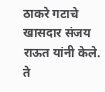ठाकरे गटाचे खासदार संजय राऊत यांनी केले. ते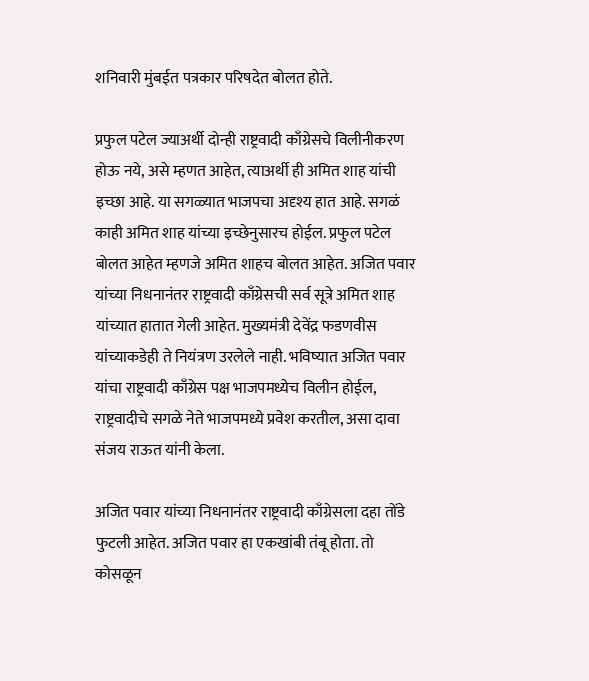शनिवारी मुंबईत पत्रकार परिषदेत बोलत होते.

प्रफुल पटेल ज्याअर्थी दोन्ही राष्ट्रवादी काँग्रेसचे विलीनीकरण होऊ नये, असे म्हणत आहेत, त्याअर्थी ही अमित शाह यांची इच्छा आहे. या सगळ्यात भाजपचा अदृश्य हात आहे. सगळं काही अमित शाह यांच्या इच्छेनुसारच होईल. प्रफुल पटेल बोलत आहेत म्हणजे अमित शाहच बोलत आहेत. अजित पवार यांच्या निधनानंतर राष्ट्रवादी काँग्रेसची सर्व सूत्रे अमित शाह यांच्यात हातात गेली आहेत. मुख्यमंत्री देवेंद्र फडणवीस यांच्याकडेही ते नियंत्रण उरलेले नाही. भविष्यात अजित पवार यांचा राष्ट्रवादी काँग्रेस पक्ष भाजपमध्येच विलीन होईल, राष्ट्रवादीचे सगळे नेते भाजपमध्ये प्रवेश करतील, असा दावा संजय राऊत यांनी केला.

अजित पवार यांच्या निधनानंतर राष्ट्रवादी काँग्रेसला दहा तोंडे फुटली आहेत. अजित पवार हा एकखांबी तंबू होता. तो कोसळून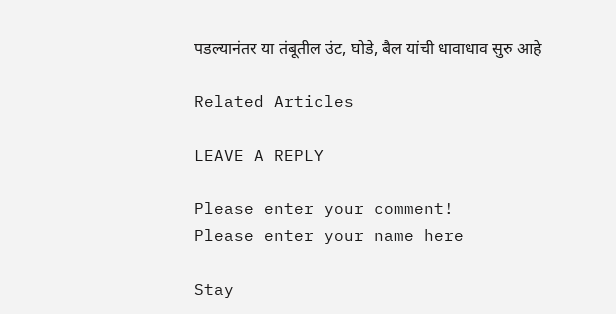पडल्यानंतर या तंबूतील उंट, घोडे, बैल यांची धावाधाव सुरु आहे

Related Articles

LEAVE A REPLY

Please enter your comment!
Please enter your name here

Stay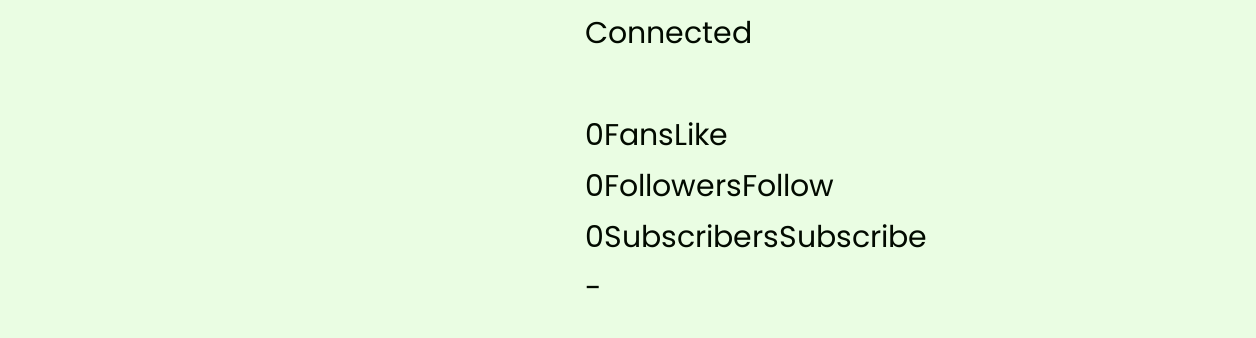Connected

0FansLike
0FollowersFollow
0SubscribersSubscribe
-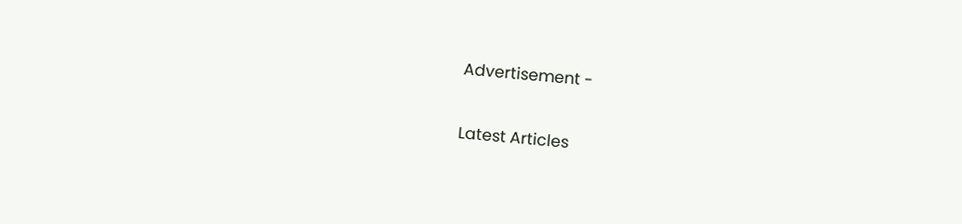Advertisement -

Latest Articles